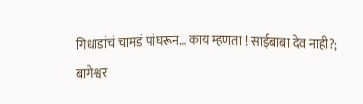गिधाडांचं चामडं पांघरून… काय म्हणता ! साईबाबा देव नाही?; बागेश्वर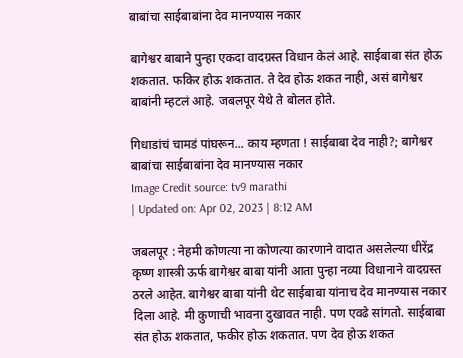बाबांचा साईबाबांना देव मानण्यास नकार

बागेश्वर बाबाने पुन्हा एकदा वादग्रस्त विधान केलं आहे. साईबाबा संत होऊ शकतात. फकिर होऊ शकतात. ते देव होऊ शकत नाही, असं बागेश्वर बाबांनी म्हटलं आहे. जबलपूर येथे ते बोलत होते.

गिधाडांचं चामडं पांघरून... काय म्हणता ! साईबाबा देव नाही?; बागेश्वर बाबांचा साईबाबांना देव मानण्यास नकार
Image Credit source: tv9 marathi
| Updated on: Apr 02, 2023 | 8:12 AM

जबलपूर : नेहमी कोणत्या ना कोणत्या कारणाने वादात असलेल्या धीरेंद्र कृष्ण शास्त्री ऊर्फ बागेश्वर बाबा यांनी आता पुन्हा नव्या विधानाने वादग्रस्त ठरले आहेत. बागेश्वर बाबा यांनी थेट साईबाबा यांनाच देव मानण्यास नकार दिला आहे. मी कुणाची भावना दुखावत नाही. पण एवढे सांगतो. साईबाबा संत होऊ शकतात, फकीर होऊ शकतात. पण देव होऊ शकत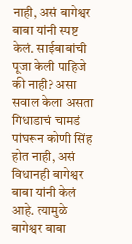नाही, असं बागेश्वर बाबा यांनी स्पष्ट केलं. साईबाबांची पूजा केली पाहिजे की नाही? असा सवाल केला असता गिधाडाचं चामडं पांघरून कोणी सिंह होत नाही, असं विधानही बागेश्वर बाबा यांनी केलं आहे. त्यामुळे बागेश्वर बाबा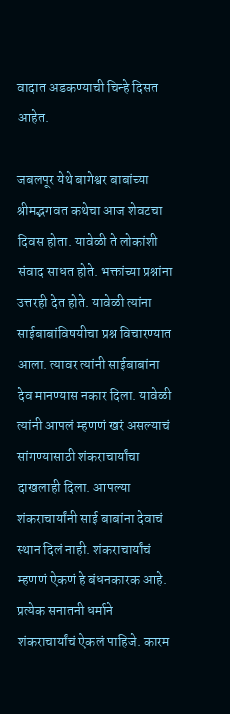वादात अडकण्याची चिन्हे दिसत आहेत.

जबलपूर येथे बागेश्वर बाबांच्या श्रीमद्भगवत कथेचा आज शेवटचा दिवस होता. यावेळी ते लोकांशी संवाद साधत होते. भक्तांच्या प्रश्नांना उत्तरही देत होते. यावेळी त्यांना साईबाबांविषयीचा प्रश्न विचारण्यात आला. त्यावर त्यांनी साईबाबांना देव मानण्यास नकार दिला. यावेळी त्यांनी आपलं म्हणणं खरं असल्याचं सांगण्यासाठी शंकराचार्यांचा दाखलाही दिला. आपल्या शंकराचार्यांनी साई बाबांना देवाचं स्थान दिलं नाही. शंकराचार्यांचं म्हणणं ऐकणं हे बंधनकारक आहे. प्रत्येक सनातनी धर्माने शंकराचार्यांचं ऐकलं पाहिजे. कारम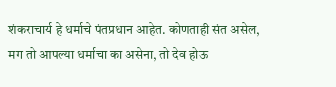शंकराचार्य हे धर्माचे पंतप्रधान आहेत. कोणताही संत असेल, मग तो आपल्या धर्माचा का असेना, तो देव होऊ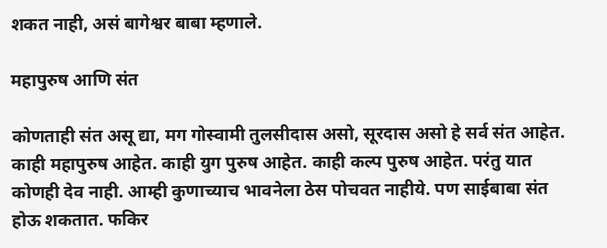शकत नाही, असं बागेश्वर बाबा म्हणाले.

महापुरुष आणि संत

कोणताही संत असू द्या, मग गोस्वामी तुलसीदास असो, सूरदास असो हे सर्व संत आहेत. काही महापुरुष आहेत. काही युग पुरुष आहेत. काही कल्प पुरुष आहेत. परंतु यात कोणही देव नाही. आम्ही कुणाच्याच भावनेला ठेस पोचवत नाहीये. पण साईबाबा संत होऊ शकतात. फकिर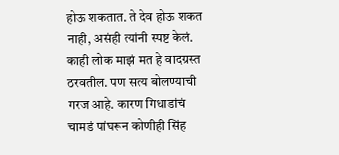होऊ शकतात. ते देव होऊ शकत नाही, असंही त्यांनी स्पष्ट केलं. काही लोक माझं मत हे वादग्रस्त ठरवतील. पण सत्य बोलण्याची गरज आहे. कारण गिधाडांचं चामडं पांघरून कोणीही सिंह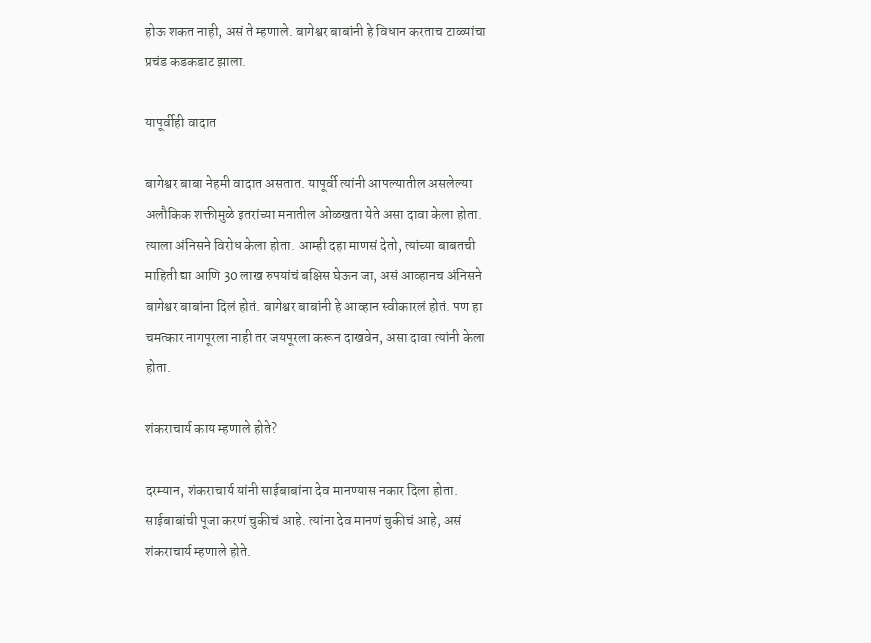होऊ शकत नाही, असं ते म्हणाले. बागेश्वर बाबांनी हे विधान करताच टाळ्यांचा प्रचंड कडकडाट झाला.

यापूर्वीही वादात

बागेश्वर बाबा नेहमी वादात असतात. यापूर्वी त्यांनी आपल्यातील असलेल्या अलौकिक शक्तीमुळे इतरांच्या मनातील ओळखता येते असा दावा केला होता. त्याला अंनिसने विरोध केला होता. आम्ही दहा माणसं देतो, त्यांच्या बाबतची माहिती द्या आणि 30 लाख रुपयांचं बक्षिस घेऊन जा, असं आव्हानच अंनिसने बागेश्वर बाबांना दिलं होतं. बागेश्वर बाबांनी हे आव्हान स्वीकारलं होतं. पण हा चमत्कार नागपूरला नाही तर जयपूरला करून दाखवेन, असा दावा त्यांनी केला होता.

शंकराचार्य काय म्हणाले होते?

दरम्यान, शंकराचार्य यांनी साईबाबांना देव मानण्यास नकार दिला होता. साईबाबांची पूजा करणं चुकीचं आहे. त्यांना देव मानणं चुकीचं आहे, असं शंकराचार्य म्हणाले होते.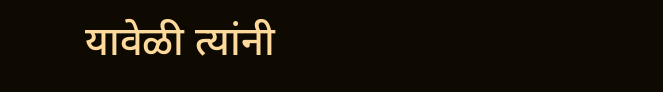यावेळी त्यांनी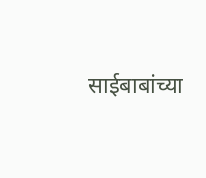साईबाबांच्या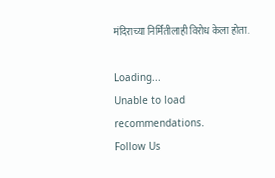मंदिराच्या निर्मितीलाही विरोध केला होता.

Loading...
Unable to load recommendations.
Follow Us